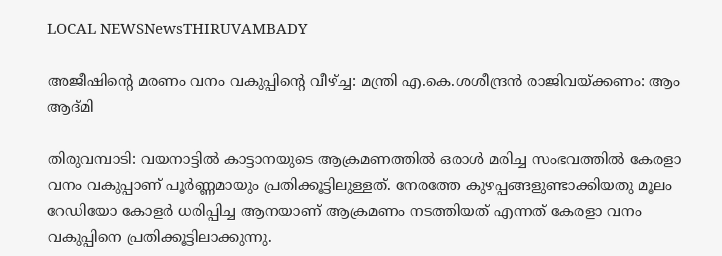LOCAL NEWSNewsTHIRUVAMBADY

അജീഷിൻ്റെ മരണം വനം വകുപ്പിന്റെ വീഴ്ച്ച: മന്ത്രി എ.കെ.ശശീന്ദ്രൻ രാജിവയ്ക്കണം: ആം ആദ്മി

തിരുവമ്പാടി: വയനാട്ടിൽ കാട്ടാനയുടെ ആക്രമണത്തിൽ ഒരാൾ മരിച്ച സംഭവത്തിൽ കേരളാ വനം വകുപ്പാണ്‌ പൂർണ്ണമായും പ്രതിക്കൂട്ടിലുള്ളത്‌. നേരത്തേ കുഴപ്പങ്ങളുണ്ടാക്കിയതു മൂലം റേഡിയോ കോളർ ധരിപ്പിച്ച ആനയാണ്‌ ആക്രമണം നടത്തിയത്‌ എന്നത്‌ കേരളാ വനം വകുപ്പിനെ പ്രതിക്കൂട്ടിലാക്കുന്നു.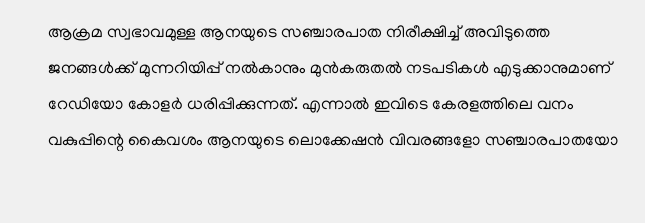ആക്രമ സ്വഭാവമുള്ള ആനയുടെ സഞ്ചാരപാത നിരീക്ഷിച്ച്‌ അവിടുത്തെ ജനങ്ങൾക്ക്‌ മുന്നറിയിപ്പ്‌ നൽകാനും മുൻകരുതൽ നടപടികൾ എടുക്കാനുമാണ്‌ റേഡിയോ കോളർ ധരിപ്പിക്കുന്നത്‌. എന്നാൽ ഇവിടെ കേരളത്തിലെ വനം വകുപ്പിന്റെ കൈവശം ആനയുടെ ലൊക്കേഷൻ വിവരങ്ങളോ സഞ്ചാരപാതയോ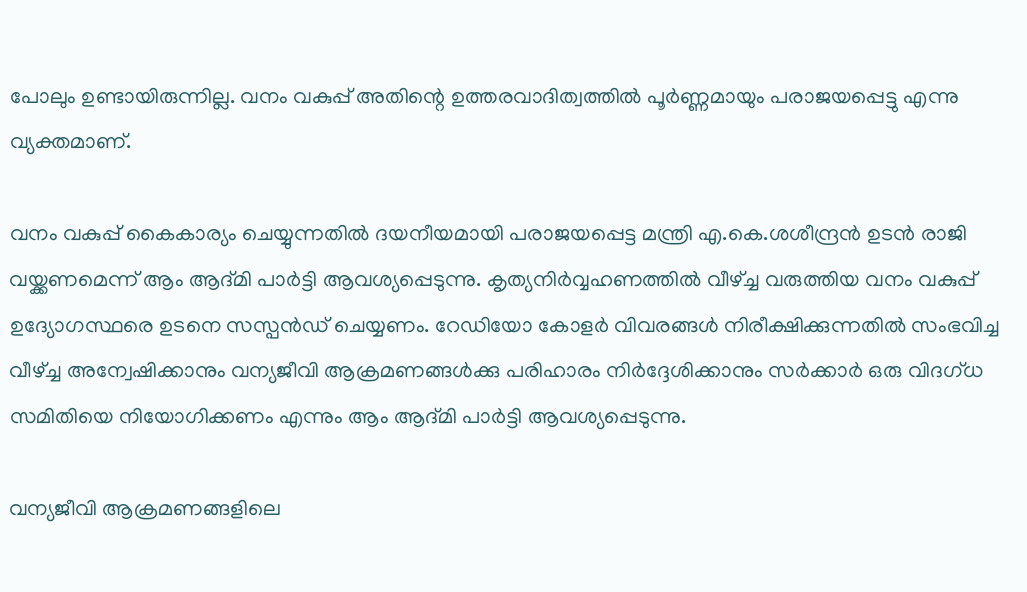പോലും ഉണ്ടായിരുന്നില്ല. വനം വകുപ്പ്‌ അതിന്റെ ഉത്തരവാദിത്വത്തിൽ പൂർണ്ണമായും പരാജയപ്പെട്ടു എന്നു വ്യക്തമാണ്‌.

വനം വകുപ്പ്‌ കൈകാര്യം ചെയ്യുന്നതിൽ ദയനീയമായി പരാജയപ്പെട്ട മന്ത്രി എ.കെ.ശശീന്ദ്രൻ ഉടൻ രാജി വയ്ക്കണമെന്ന് ആം ആദ്മി പാർട്ടി ആവശ്യപ്പെടുന്നു. കൃത്യനിർവ്വഹണത്തിൽ വീഴ്ച്ച വരുത്തിയ വനം വകുപ്പ്‌ ഉദ്യോഗസ്ഥരെ ഉടനെ സസ്പൻഡ്‌ ചെയ്യണം. റേഡിയോ കോളർ വിവരങ്ങൾ നിരീക്ഷിക്കുന്നതിൽ സംഭവിച്ച വീഴ്ച്ച അന്വേഷിക്കാനും വന്യജീവി ആക്രമണങ്ങൾക്കു പരിഹാരം നിർദ്ദേശിക്കാനും സർക്കാർ ഒരു വിദഗ്ധ സമിതിയെ നിയോഗിക്കണം എന്നും ആം ആദ്മി പാർട്ടി ആവശ്യപ്പെടുന്നു.

വന്യജീവി ആക്രമണങ്ങളിലെ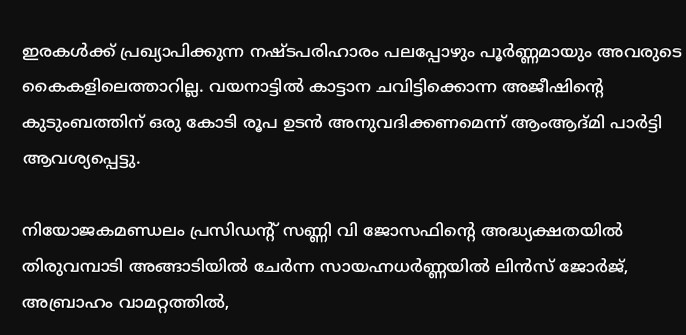ഇരകൾക്ക്‌ പ്രഖ്യാപിക്കുന്ന നഷ്ടപരിഹാരം പലപ്പോഴും പൂർണ്ണമായും അവരുടെ കൈകളിലെത്താറില്ല. വയനാട്ടിൽ കാട്ടാന ചവിട്ടിക്കൊന്ന അജീഷിൻ്റെ കുടുംബത്തിന് ഒരു കോടി രൂപ ഉടൻ അനുവദിക്കണമെന്ന് ആംആദ്മി പാർട്ടി ആവശ്യപ്പെട്ടു.

നിയോജകമണ്ഡലം പ്രസിഡന്റ് സണ്ണി വി ജോസഫിൻ്റെ അദ്ധ്യക്ഷതയിൽ തിരുവമ്പാടി അങ്ങാടിയിൽ ചേർന്ന സായഹ്നധർണ്ണയിൽ ലിൻസ് ജോർജ്, അബ്രാഹം വാമറ്റത്തിൽ,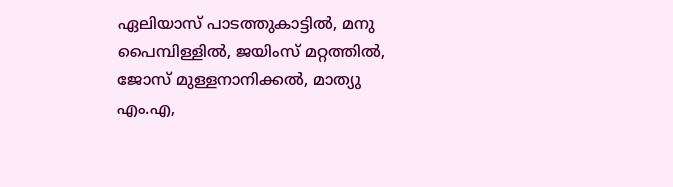ഏലിയാസ് പാടത്തുകാട്ടിൽ, മനു പൈമ്പിള്ളിൽ, ജയിംസ് മറ്റത്തിൽ, ജോസ് മുള്ളനാനിക്കൽ, മാത്യു എം.എ,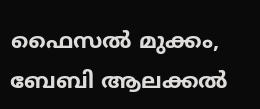ഫൈസൽ മുക്കം, ബേബി ആലക്കൽ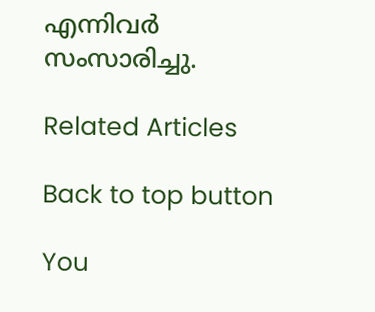എന്നിവർ സംസാരിച്ചു.

Related Articles

Back to top button

You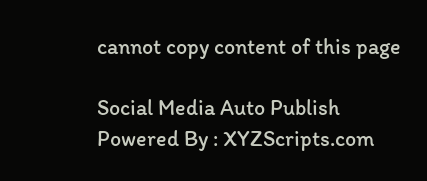cannot copy content of this page

Social Media Auto Publish Powered By : XYZScripts.com